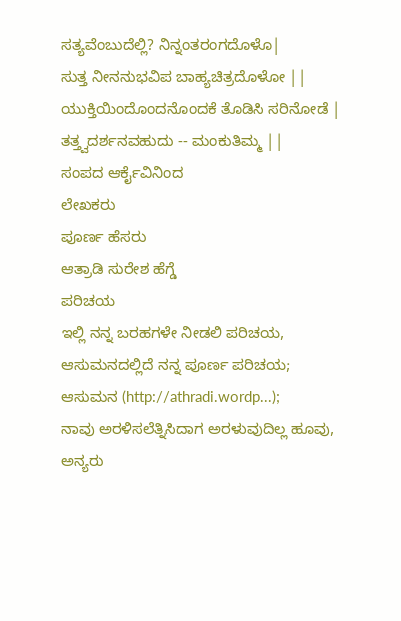ಸತ್ಯವೆಂಬುದೆಲ್ಲಿ? ನಿನ್ನಂತರಂಗದೊಳೊ|
ಸುತ್ತ ನೀನನುಭವಿಪ ಬಾಹ್ಯಚಿತ್ರದೊಳೋ ||
ಯುಕ್ತಿಯಿಂದೊಂದನೊಂದಕೆ ತೊಡಿಸಿ ಸರಿನೋಡೆ |
ತತ್ತ್ವದರ್ಶನವಹುದು -- ಮಂಕುತಿಮ್ಮ ||
ಸಂಪದ ಆರ್ಕೈವಿನಿಂದ
ಲೇಖಕರು
ಪೂರ್ಣ ಹೆಸರು
ಆತ್ರಾಡಿ ಸುರೇಶ ಹೆಗ್ಡೆ
ಪರಿಚಯ
ಇಲ್ಲಿ ನನ್ನ ಬರಹಗಳೇ ನೀಡಲಿ ಪರಿಚಯ,
ಆಸುಮನದಲ್ಲಿದೆ ನನ್ನ ಪೂರ್ಣ ಪರಿಚಯ;
ಆಸುಮನ (http://athradi.wordp...);
ನಾವು ಅರಳಿಸಲೆತ್ನಿಸಿದಾಗ ಅರಳುವುದಿಲ್ಲ ಹೂವು,
ಅನ್ಯರು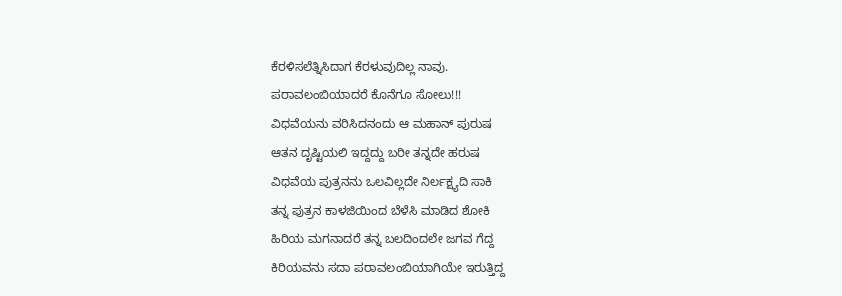ಕೆರಳಿಸಲೆತ್ನಿಸಿದಾಗ ಕೆರಳುವುದಿಲ್ಲ ನಾವು.
ಪರಾವಲಂಬಿಯಾದರೆ ಕೊನೆಗೂ ಸೋಲು!!!
ವಿಧವೆಯನು ವರಿಸಿದನಂದು ಆ ಮಹಾನ್ ಪುರುಷ
ಆತನ ದೃಷ್ಟಿಯಲಿ ಇದ್ದದ್ದು ಬರೀ ತನ್ನದೇ ಹರುಷ
ವಿಧವೆಯ ಪುತ್ರನನು ಒಲವಿಲ್ಲದೇ ನಿರ್ಲಕ್ಷ್ಯದಿ ಸಾಕಿ
ತನ್ನ ಪುತ್ರನ ಕಾಳಜಿಯಿಂದ ಬೆಳೆಸಿ ಮಾಡಿದ ಶೋಕಿ
ಹಿರಿಯ ಮಗನಾದರೆ ತನ್ನ ಬಲದಿಂದಲೇ ಜಗವ ಗೆದ್ದ
ಕಿರಿಯವನು ಸದಾ ಪರಾವಲಂಬಿಯಾಗಿಯೇ ಇರುತ್ತಿದ್ದ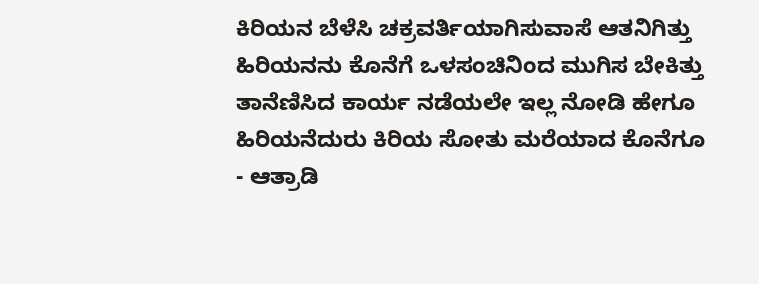ಕಿರಿಯನ ಬೆಳೆಸಿ ಚಕ್ರವರ್ತಿಯಾಗಿಸುವಾಸೆ ಆತನಿಗಿತ್ತು
ಹಿರಿಯನನು ಕೊನೆಗೆ ಒಳಸಂಚಿನಿಂದ ಮುಗಿಸ ಬೇಕಿತ್ತು
ತಾನೆಣಿಸಿದ ಕಾರ್ಯ ನಡೆಯಲೇ ಇಲ್ಲ ನೋಡಿ ಹೇಗೂ
ಹಿರಿಯನೆದುರು ಕಿರಿಯ ಸೋತು ಮರೆಯಾದ ಕೊನೆಗೂ
- ಆತ್ರಾಡಿ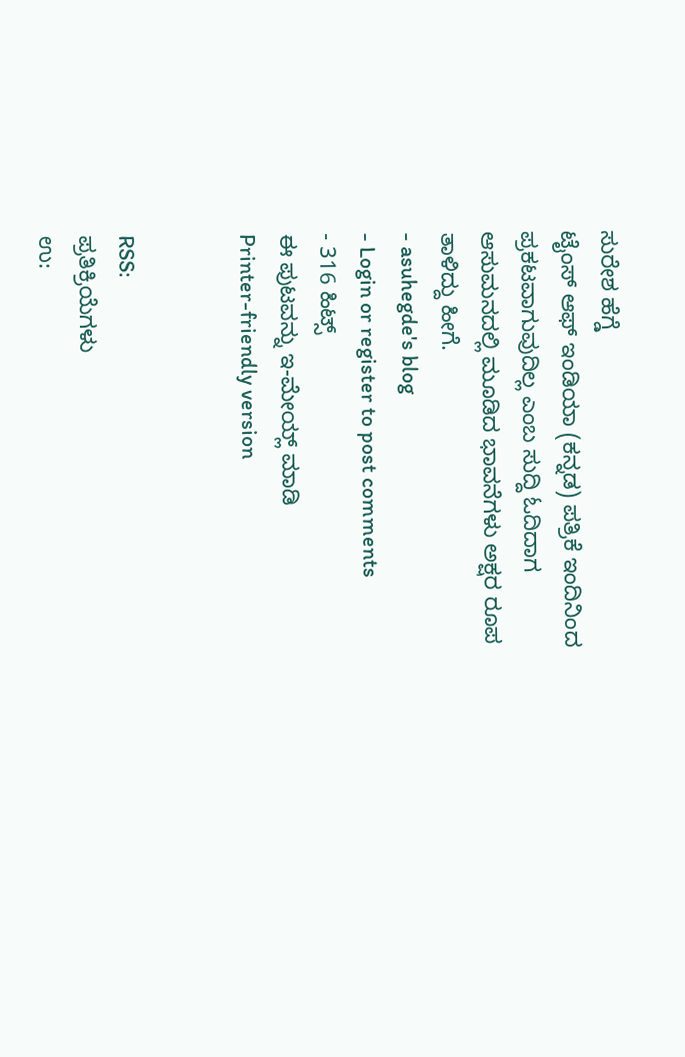ಸುರೇಶ ಹೆಗ್ಡೆ
ಟೈಂಸ್ ಆಫ್ ಇಂಡಿಯಾ (ಕನ್ನಡ) ಪತ್ರಿಕೆ ಇಂದಿನಿಂದ ಪ್ರಕಟವಾಗುವುದಿಲ್ಲ ಎಂಬ ಸುದ್ದಿ ಓದಿದಾಗ ಆಸುಮನದಲ್ಲಿ ಮೂಡಿದ ಭಾವನೆಗಳು ಅಕ್ಷರ ರೂಪ ತಾಳಿದ್ದು ಹೀಗೆ.
- asuhegde's blog
- Login or register to post comments
- 316 ಹಿಟ್ಸ್
ಈ ಪುಟವನ್ನು ಇ-ಮೇಯ್ಲ್ ಮಾಡಿ
Printer-friendly version


RSS:
ಪ್ರತಿಕ್ರಿಯೆಗಳು
ಉ: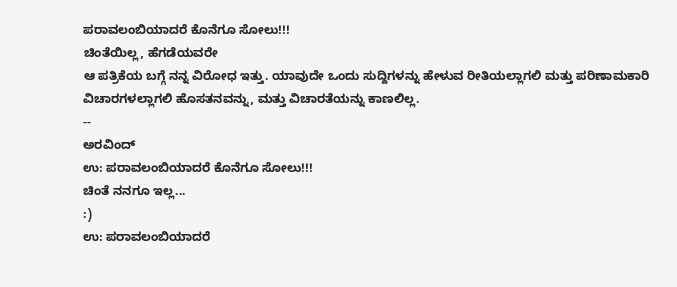ಪರಾವಲಂಬಿಯಾದರೆ ಕೊನೆಗೂ ಸೋಲು!!!
ಚಿಂತೆಯಿಲ್ಲ, ಹೆಗಡೆಯವರೇ
ಆ ಪತ್ರಿಕೆಯ ಬಗ್ಗೆ ನನ್ನ ವಿರೋಧ ಇತ್ತು. ಯಾವುದೇ ಒಂದು ಸುದ್ದಿಗಳನ್ನು ಹೇಳುವ ರೀತಿಯಲ್ಲಾಗಲಿ ಮತ್ತು ಪರಿಣಾಮಕಾರಿ ವಿಚಾರಗಳಲ್ಲಾಗಲಿ ಹೊಸತನವನ್ನು, ಮತ್ತು ವಿಚಾರತೆಯನ್ನು ಕಾಣಲಿಲ್ಲ.
--
ಅರವಿಂದ್
ಉ: ಪರಾವಲಂಬಿಯಾದರೆ ಕೊನೆಗೂ ಸೋಲು!!!
ಚಿಂತೆ ನನಗೂ ಇಲ್ಲ...
:)
ಉ: ಪರಾವಲಂಬಿಯಾದರೆ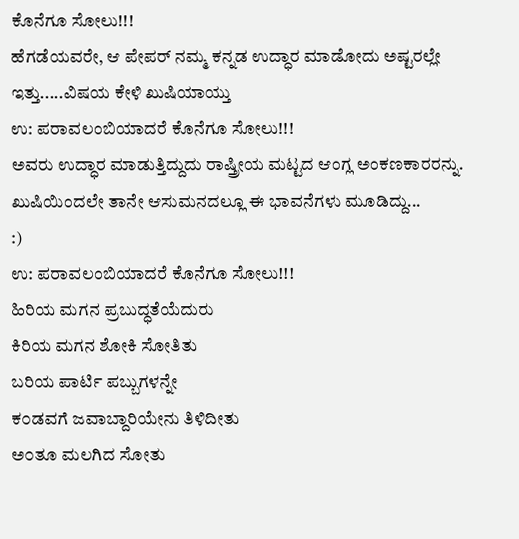ಕೊನೆಗೂ ಸೋಲು!!!
ಹೆಗಡೆಯವರೇ, ಆ ಪೇಪರ್ ನಮ್ಮ ಕನ್ನಡ ಉದ್ಧಾರ ಮಾಡೋದು ಅಷ್ಟರಲ್ಲೇ ಇತ್ತು.....ವಿಷಯ ಕೇಳಿ ಖುಷಿಯಾಯ್ತು
ಉ: ಪರಾವಲಂಬಿಯಾದರೆ ಕೊನೆಗೂ ಸೋಲು!!!
ಅವರು ಉದ್ಧಾರ ಮಾಡುತ್ತಿದ್ದುದು ರಾಷ್ತ್ರೀಯ ಮಟ್ಟದ ಆಂಗ್ಲ ಅಂಕಣಕಾರರನ್ನು.
ಖುಷಿಯಿಂದಲೇ ತಾನೇ ಆಸುಮನದಲ್ಲೂ ಈ ಭಾವನೆಗಳು ಮೂಡಿದ್ದು...
:)
ಉ: ಪರಾವಲಂಬಿಯಾದರೆ ಕೊನೆಗೂ ಸೋಲು!!!
ಹಿರಿಯ ಮಗನ ಪ್ರಬುದ್ಧತೆಯೆದುರು
ಕಿರಿಯ ಮಗನ ಶೋಕಿ ಸೋತಿತು
ಬರಿಯ ಪಾರ್ಟಿ ಪಬ್ಬುಗಳನ್ನೇ
ಕ೦ಡವಗೆ ಜವಾಬ್ದಾರಿಯೇನು ತಿಳಿದೀತು
ಅ೦ತೂ ಮಲಗಿದ ಸೋತು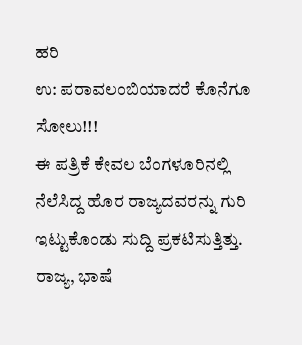ಹರಿ
ಉ: ಪರಾವಲಂಬಿಯಾದರೆ ಕೊನೆಗೂ ಸೋಲು!!!
ಈ ಪತ್ರಿಕೆ ಕೇವಲ ಬೆಂಗಳೂರಿನಲ್ಲಿ ನೆಲೆಸಿದ್ದ ಹೊರ ರಾಜ್ಯದವರನ್ನು ಗುರಿ ಇಟ್ಟುಕೊಂಡು ಸುದ್ದಿ ಪ್ರಕಟಿಸುತ್ತಿತ್ತು. ರಾಜ್ಯ, ಭಾಷೆ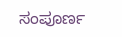ಸಂಪೂರ್ಣ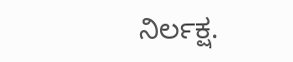ನಿರ್ಲಕ್ಷ.